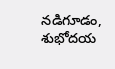నడిగూడం, శుభోదయ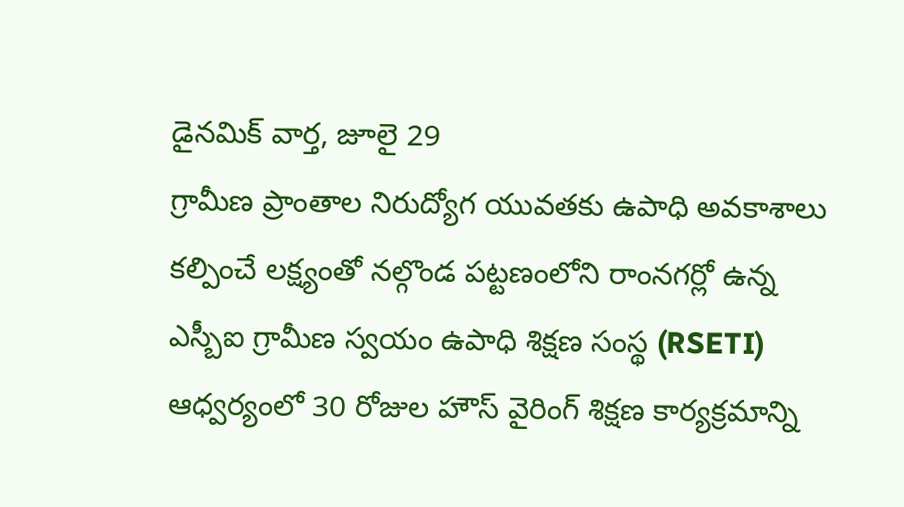డైనమిక్ వార్త, జూలై 29
గ్రామీణ ప్రాంతాల నిరుద్యోగ యువతకు ఉపాధి అవకాశాలు కల్పించే లక్ష్యంతో నల్గొండ పట్టణంలోని రాంనగర్లో ఉన్న ఎస్బీఐ గ్రామీణ స్వయం ఉపాధి శిక్షణ సంస్థ (RSETI) ఆధ్వర్యంలో 30 రోజుల హౌస్ వైరింగ్ శిక్షణ కార్యక్రమాన్ని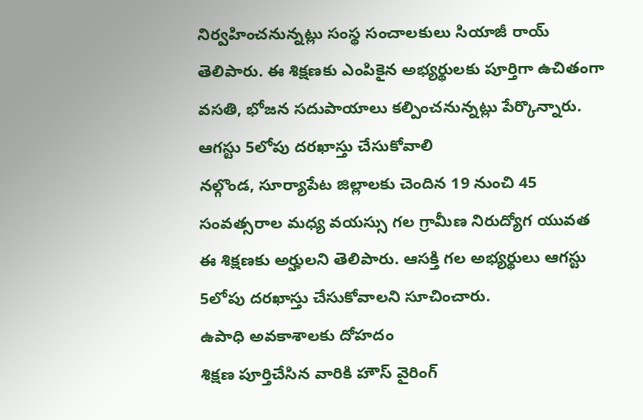నిర్వహించనున్నట్లు సంస్థ సంచాలకులు సియాజీ రాయ్ తెలిపారు. ఈ శిక్షణకు ఎంపికైన అభ్యర్థులకు పూర్తిగా ఉచితంగా వసతి, భోజన సదుపాయాలు కల్పించనున్నట్లు పేర్కొన్నారు.
ఆగస్టు 5లోపు దరఖాస్తు చేసుకోవాలి
నల్గొండ, సూర్యాపేట జిల్లాలకు చెందిన 19 నుంచి 45 సంవత్సరాల మధ్య వయస్సు గల గ్రామీణ నిరుద్యోగ యువత ఈ శిక్షణకు అర్హులని తెలిపారు. ఆసక్తి గల అభ్యర్థులు ఆగస్టు 5లోపు దరఖాస్తు చేసుకోవాలని సూచించారు.
ఉపాధి అవకాశాలకు దోహదం
శిక్షణ పూర్తిచేసిన వారికి హౌస్ వైరింగ్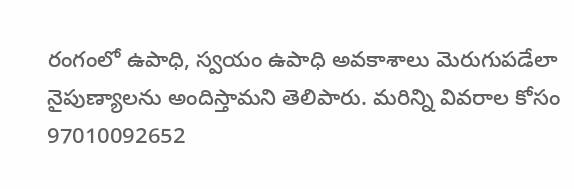రంగంలో ఉపాధి, స్వయం ఉపాధి అవకాశాలు మెరుగుపడేలా నైపుణ్యాలను అందిస్తామని తెలిపారు. మరిన్ని వివరాల కోసం 97010092652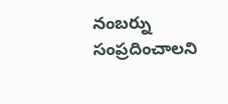నంబర్ను సంప్రదించాలని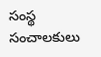సంస్థ సంచాలకులు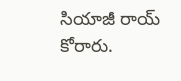సియాజీ రాయ్ కోరారు.